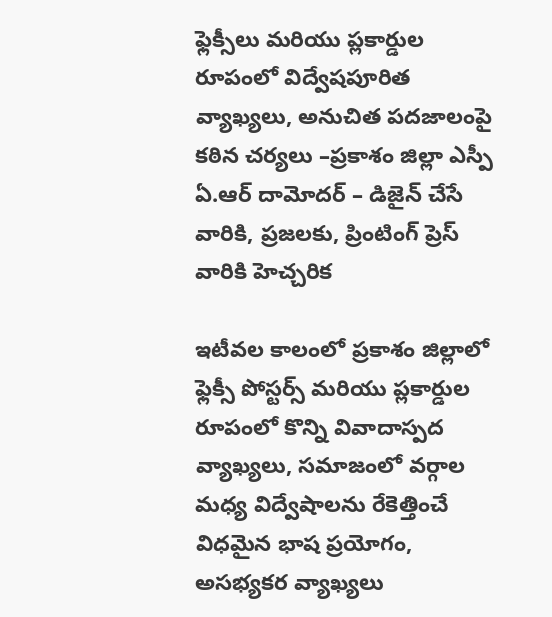ఫ్లెక్సీలు మరియు ప్లకార్డుల రూపంలో విద్వేషపూరిత వ్యాఖ్యలు, అనుచిత పదజాలంపై కఠిన చర్యలు –ప్రకాశం జిల్లా ఎస్పీ ఏ.ఆర్ దామోదర్ – డిజైన్ చేసే వారికి, ప్రజలకు, ప్రింటింగ్ ప్రెస్ వారికి హెచ్చరిక

ఇటీవల కాలంలో ప్రకాశం జిల్లాలో ఫ్లెక్సీ పోస్టర్స్ మరియు ప్లకార్డుల రూపంలో కొన్ని వివాదాస్పద వ్యాఖ్యలు, సమాజంలో వర్గాల మధ్య విద్వేషాలను రేకెత్తించే విధమైన భాష ప్రయోగం, అసభ్యకర వ్యాఖ్యలు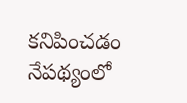కనిపించడం నేపథ్యంలో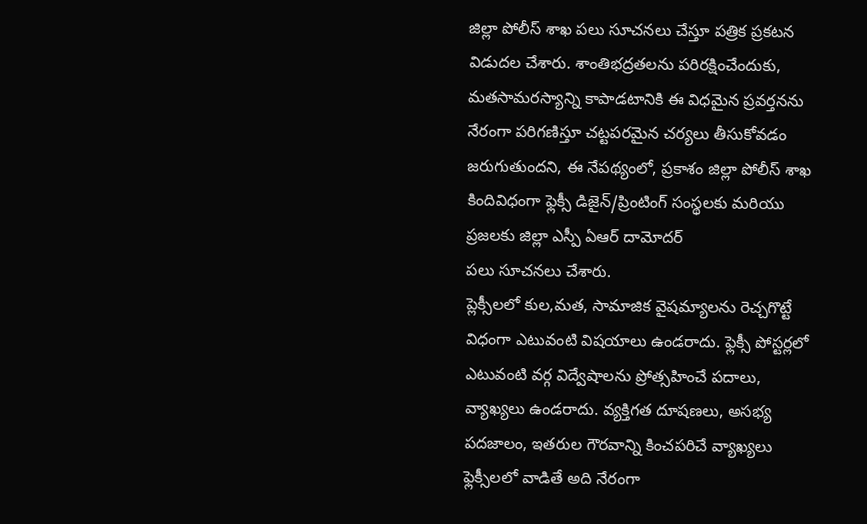జిల్లా పోలీస్ శాఖ పలు సూచనలు చేస్తూ పత్రిక ప్రకటన విడుదల చేశారు. శాంతిభద్రతలను పరిరక్షించేందుకు, మతసామరస్యాన్ని కాపాడటానికి ఈ విధమైన ప్రవర్తనను నేరంగా పరిగణిస్తూ చట్టపరమైన చర్యలు తీసుకోవడం జరుగుతుందని, ఈ నేపథ్యంలో, ప్రకాశం జిల్లా పోలీస్ శాఖ కిందివిధంగా ఫ్లెక్సీ డిజైన్/ప్రింటింగ్ సంస్థలకు మరియు ప్రజలకు జిల్లా ఎస్పీ ఏఆర్ దామోదర్
పలు సూచనలు చేశారు.
ప్లెక్సీలలో కుల,మత, సామాజిక వైషమ్యాలను రెచ్చగొట్టే విధంగా ఎటువంటి విషయాలు ఉండరాదు. ఫ్లెక్సీ పోస్టర్లలో ఎటువంటి వర్గ విద్వేషాలను ప్రోత్సహించే పదాలు, వ్యాఖ్యలు ఉండరాదు. వ్యక్తిగత దూషణలు, అసభ్య పదజాలం, ఇతరుల గౌరవాన్ని కించపరిచే వ్యాఖ్యలు ఫ్లెక్సీలలో వాడితే అది నేరంగా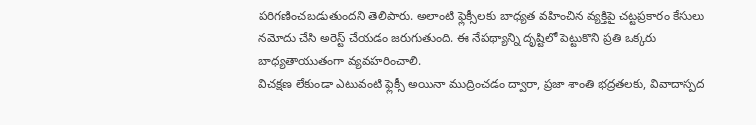పరిగణించబడుతుందని తెలిపారు. అలాంటి ఫ్లెక్సీలకు బాధ్యత వహించిన వ్యక్తిపై చట్టప్రకారం కేసులు నమోదు చేసి అరెస్ట్ చేయడం జరుగుతుంది. ఈ నేపథ్యాన్ని దృష్టిలో పెట్టుకొని ప్రతి ఒక్కరు బాధ్యతాయుతంగా వ్యవహరించాలి.
విచక్షణ లేకుండా ఎటువంటి ఫ్లెక్సీ అయినా ముద్రించడం ద్వారా, ప్రజా శాంతి భద్రతలకు, వివాదాస్పద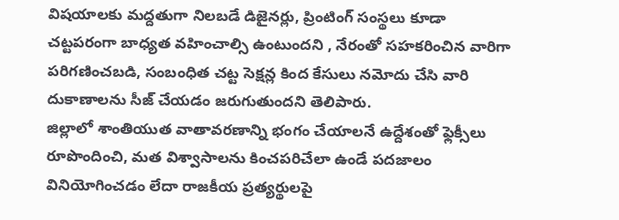విషయాలకు మద్దతుగా నిలబడే డిజైనర్లు, ప్రింటింగ్ సంస్థలు కూడా చట్టపరంగా బాధ్యత వహించాల్సి ఉంటుందని , నేరంతో సహకరించిన వారిగా పరిగణించబడి, సంబంధిత చట్ట సెక్షన్ల కింద కేసులు నమోదు చేసి వారి దుకాణాలను సీజ్ చేయడం జరుగుతుందని తెలిపారు.
జిల్లాలో శాంతియుత వాతావరణాన్ని భంగం చేయాలనే ఉద్దేశంతో ఫ్లెక్సీలు రూపొందించి, మత విశ్వాసాలను కించపరిచేలా ఉండే పదజాలం వినియోగించడం లేదా రాజకీయ ప్రత్యర్థులపై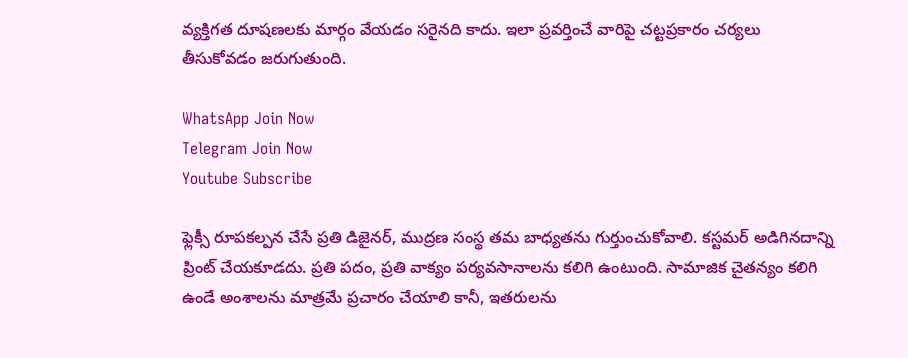వ్యక్తిగత దూషణలకు మార్గం వేయడం సరైనది కాదు. ఇలా ప్రవర్తించే వారిపై చట్టప్రకారం చర్యలు తీసుకోవడం జరుగుతుంది.

WhatsApp Join Now
Telegram Join Now
Youtube Subscribe

ఫ్లెక్సీ రూపకల్పన చేసే ప్రతి డిజైనర్, ముద్రణ సంస్థ తమ బాధ్యతను గుర్తుంచుకోవాలి. కస్టమర్ అడిగినదాన్ని ప్రింట్ చేయకూడదు. ప్రతి పదం, ప్రతి వాక్యం పర్యవసానాలను కలిగి ఉంటుంది. సామాజిక చైతన్యం కలిగి ఉండే అంశాలను మాత్రమే ప్రచారం చేయాలి కానీ, ఇతరులను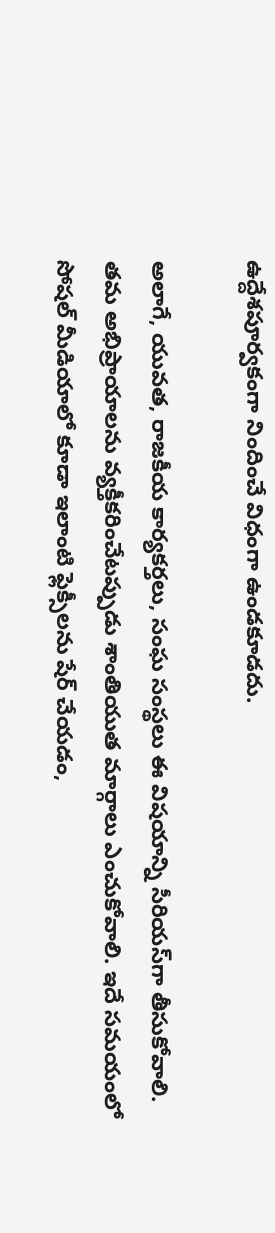ఉద్దేశపూర్వకంగా నిందించే విధంగా ఉండకూడదు.

అలాగే, యువత, రాజకీయ కార్యకర్తలు, సంఘ సంస్థలు ఈ విషయాన్ని సీరియస్‌గా తీసుకోవాలి. తమ అభిప్రాయాలను వ్యక్తీకరించేటప్పుడు శాంతియుత మార్గాలు ఎంచుకోవాలి. ఇదే సమయంలో సోషల్ మీడియాలో కూడా ఇలాంటి ఫ్లెక్సీలను షేర్ చేయడం,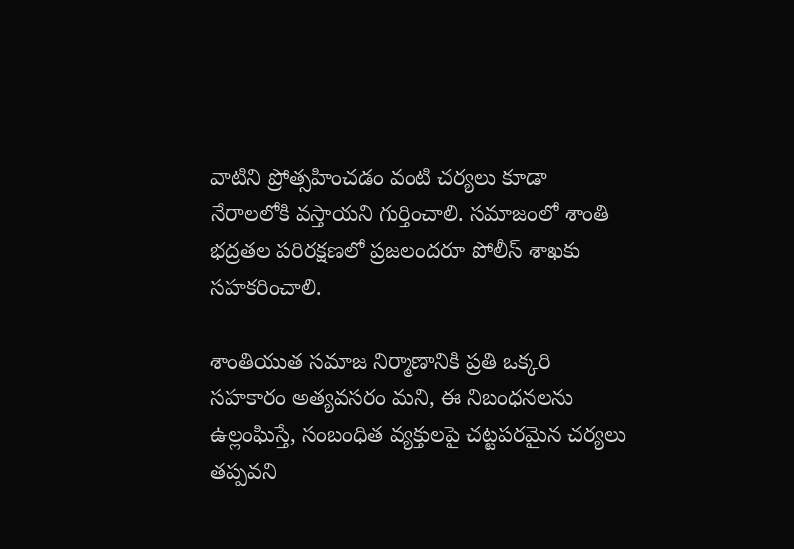వాటిని ప్రోత్సహించడం వంటి చర్యలు కూడా నేరాలలోకి వస్తాయని గుర్తించాలి. సమాజంలో శాంతి భద్రతల పరిరక్షణలో ప్రజలందరూ పోలీస్ శాఖకు సహకరించాలి.

శాంతియుత సమాజ నిర్మాణానికి ప్రతి ఒక్కరి సహకారం అత్యవసరం మని, ఈ నిబంధనలను ఉల్లంఘిస్తే, సంబంధిత వ్యక్తులపై చట్టపరమైన చర్యలు తప్పవని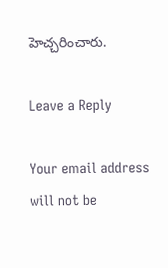హెచ్చరించారు.

Leave a Reply

Your email address will not be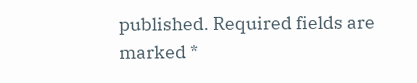published. Required fields are marked *